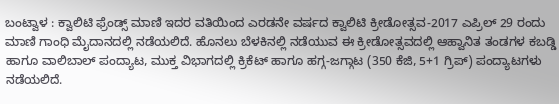ಬಂಟ್ವಾಳ : ಕ್ವಾಲಿಟಿ ಫ್ರೆಂಡ್ಸ್ ಮಾಣಿ ಇದರ ವತಿಯಿಂದ ಎರಡನೇ ವರ್ಷದ ಕ್ವಾಲಿಟಿ ಕ್ರೀಡೋತ್ಸವ-2017 ಎಪ್ರಿಲ್ 29 ರಂದು ಮಾಣಿ ಗಾಂಧಿ ಮೈದಾನದಲ್ಲಿ ನಡೆಯಲಿದೆ. ಹೊನಲು ಬೆಳಕಿನಲ್ಲಿ ನಡೆಯುವ ಈ ಕ್ರೀಡೋತ್ಸವದಲ್ಲಿ ಆಹ್ವಾನಿತ ತಂಡಗಳ ಕಬಡ್ಡಿ ಹಾಗೂ ವಾಲಿಬಾಲ್ ಪಂದ್ಯಾಟ, ಮುಕ್ತ ವಿಭಾಗದಲ್ಲಿ ಕ್ರಿಕೆಟ್ ಹಾಗೂ ಹಗ್ಗ-ಜಗ್ಗಾಟ (350 ಕೆಜಿ, 5+1 ಗ್ರಿಪ್) ಪಂದ್ಯಾಟಗಳು ನಡೆಯಲಿದೆ.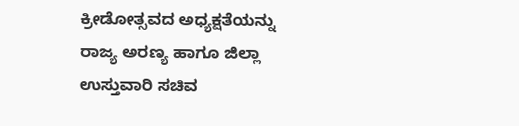ಕ್ರೀಡೋತ್ಸವದ ಅಧ್ಯಕ್ಷತೆಯನ್ನು ರಾಜ್ಯ ಅರಣ್ಯ ಹಾಗೂ ಜಿಲ್ಲಾ ಉಸ್ತುವಾರಿ ಸಚಿವ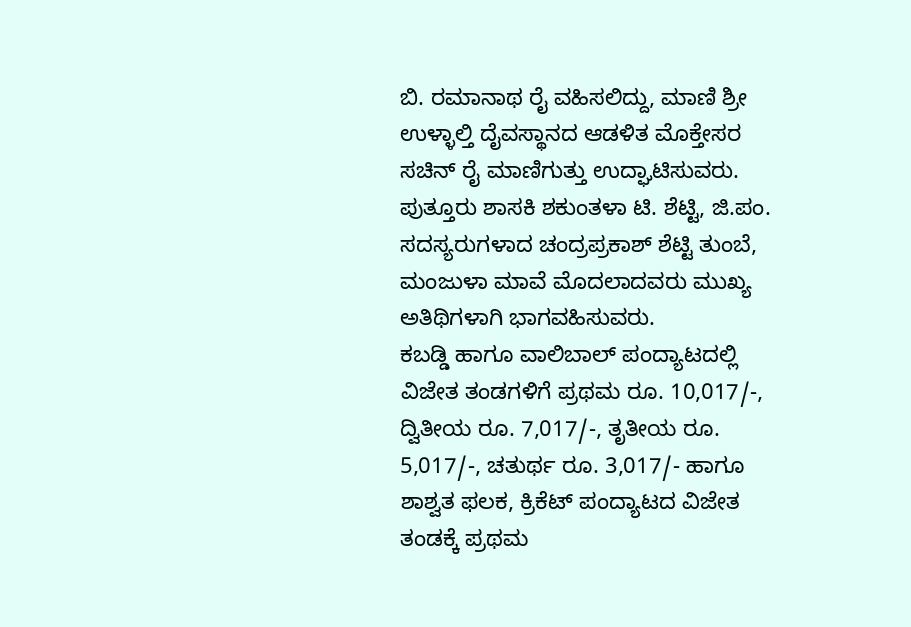ಬಿ. ರಮಾನಾಥ ರೈ ವಹಿಸಲಿದ್ದು, ಮಾಣಿ ಶ್ರೀ ಉಳ್ಳಾಲ್ತಿ ದೈವಸ್ಥಾನದ ಆಡಳಿತ ಮೊಕ್ತೇಸರ ಸಚಿನ್ ರೈ ಮಾಣಿಗುತ್ತು ಉದ್ಘಾಟಿಸುವರು. ಪುತ್ತೂರು ಶಾಸಕಿ ಶಕುಂತಳಾ ಟಿ. ಶೆಟ್ಟಿ, ಜಿ.ಪಂ. ಸದಸ್ಯರುಗಳಾದ ಚಂದ್ರಪ್ರಕಾಶ್ ಶೆಟ್ಟಿ ತುಂಬೆ, ಮಂಜುಳಾ ಮಾವೆ ಮೊದಲಾದವರು ಮುಖ್ಯ ಅತಿಥಿಗಳಾಗಿ ಭಾಗವಹಿಸುವರು.
ಕಬಡ್ಡಿ ಹಾಗೂ ವಾಲಿಬಾಲ್ ಪಂದ್ಯಾಟದಲ್ಲಿ ವಿಜೇತ ತಂಡಗಳಿಗೆ ಪ್ರಥಮ ರೂ. 10,017/-, ದ್ವಿತೀಯ ರೂ. 7,017/-, ತೃತೀಯ ರೂ. 5,017/-, ಚತುರ್ಥ ರೂ. 3,017/- ಹಾಗೂ ಶಾಶ್ವತ ಫಲಕ, ಕ್ರಿಕೆಟ್ ಪಂದ್ಯಾಟದ ವಿಜೇತ ತಂಡಕ್ಕೆ ಪ್ರಥಮ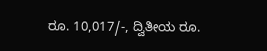ರೂ. 10,017/-, ದ್ವಿತೀಯ ರೂ.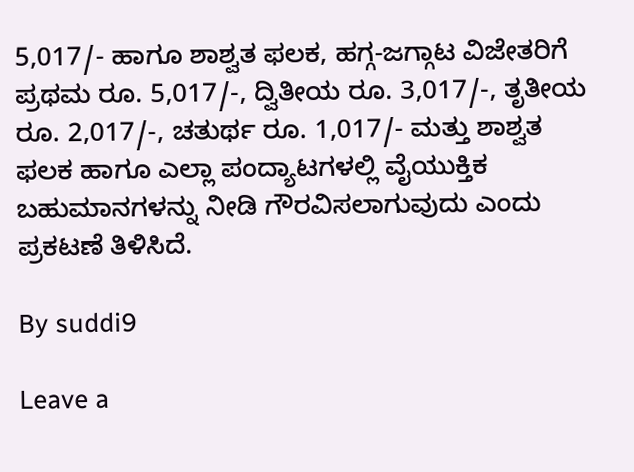5,017/- ಹಾಗೂ ಶಾಶ್ವತ ಫಲಕ, ಹಗ್ಗ-ಜಗ್ಗಾಟ ವಿಜೇತರಿಗೆ ಪ್ರಥಮ ರೂ. 5,017/-, ದ್ವಿತೀಯ ರೂ. 3,017/-, ತೃತೀಯ ರೂ. 2,017/-, ಚತುರ್ಥ ರೂ. 1,017/- ಮತ್ತು ಶಾಶ್ವತ ಫಲಕ ಹಾಗೂ ಎಲ್ಲಾ ಪಂದ್ಯಾಟಗಳಲ್ಲಿ ವೈಯುಕ್ತಿಕ ಬಹುಮಾನಗಳನ್ನು ನೀಡಿ ಗೌರವಿಸಲಾಗುವುದು ಎಂದು ಪ್ರಕಟಣೆ ತಿಳಿಸಿದೆ.

By suddi9

Leave a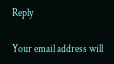Reply

Your email address will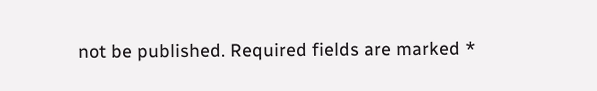not be published. Required fields are marked *